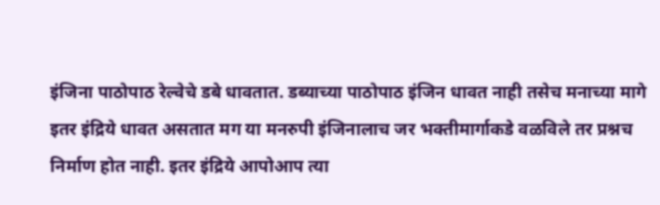इंजिना पाठोपाठ रेल्वेचे डबे धावतात. डब्याच्या पाठोपाठ इंजिन धावत नाही तसेच मनाच्या मागे इतर इंद्रिये धावत असतात मग या मनरुपी इंजिनालाच जर भक्तीमार्गाकडे वळविले तर प्रश्नच निर्माण होत नाही. इतर इंद्रिये आपोआप त्या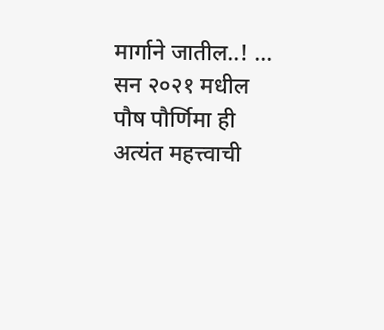मार्गाने जातील..! ...
सन २०२१ मधील पौष पौर्णिमा ही अत्यंत महत्त्वाची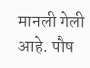मानली गेली आहे. पौष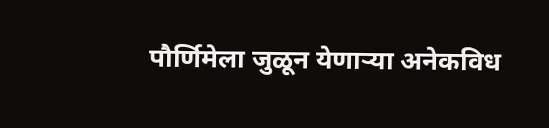पौर्णिमेला जुळून येणाऱ्या अनेकविध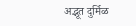अद्भूत दुर्मिळ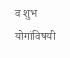व शुभ योगांविषयी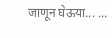जाणून घेऊया... ...